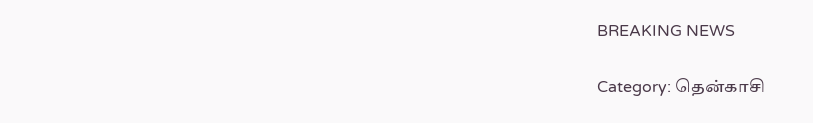BREAKING NEWS

Category: தென்காசி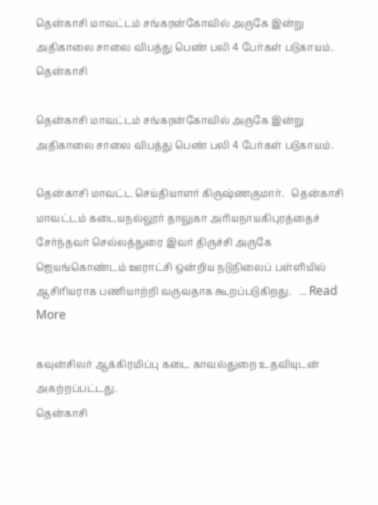தென்காசி மாவட்டம் சங்கரன்கோவில் அருகே இன்று அதிகாலை சாலை விபத்து பெண் பலி 4 பேர்கள் படுகாயம்.
தென்காசி

தென்காசி மாவட்டம் சங்கரன்கோவில் அருகே இன்று அதிகாலை சாலை விபத்து பெண் பலி 4 பேர்கள் படுகாயம்.

தென்காசி மாவட்ட செய்தியாளர் கிருஷ்ணகுமார்.   தென்காசி மாவட்டம் கடையநல்லூர் தாலுகா அரியநாயகிபுரத்தைச் சேர்ந்தவர் செல்லத்துரை இவர் திருச்சி அருகே ஜெயங்கொண்டம் ஊராட்சி ஒன்றிய நடுநிலைப் பள்ளியில் ஆசிரியராக பணியாற்றி வருவதாக கூறப்படுகிறது.   ... Read More

கவுன்சிலர் ஆக்கிரமிப்பு கடை காவல்துறை உதவியுடன் அகற்றப்பட்டது.
தென்காசி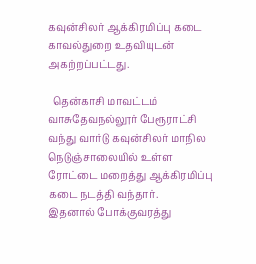கவுன்சிலர் ஆக்கிரமிப்பு கடை காவல்துறை உதவியுடன் அகற்றப்பட்டது.

  தென்காசி மாவட்டம் வாசுதேவநல்லூர் பேரூராட்சி வந்து வார்டு கவுன்சிலர் மாநில நெடுஞ்சாலையில் உள்ள ரோட்டை மறைத்து ஆக்கிரமிப்பு கடை நடத்தி வந்தார்.     இதனால் போக்குவரத்து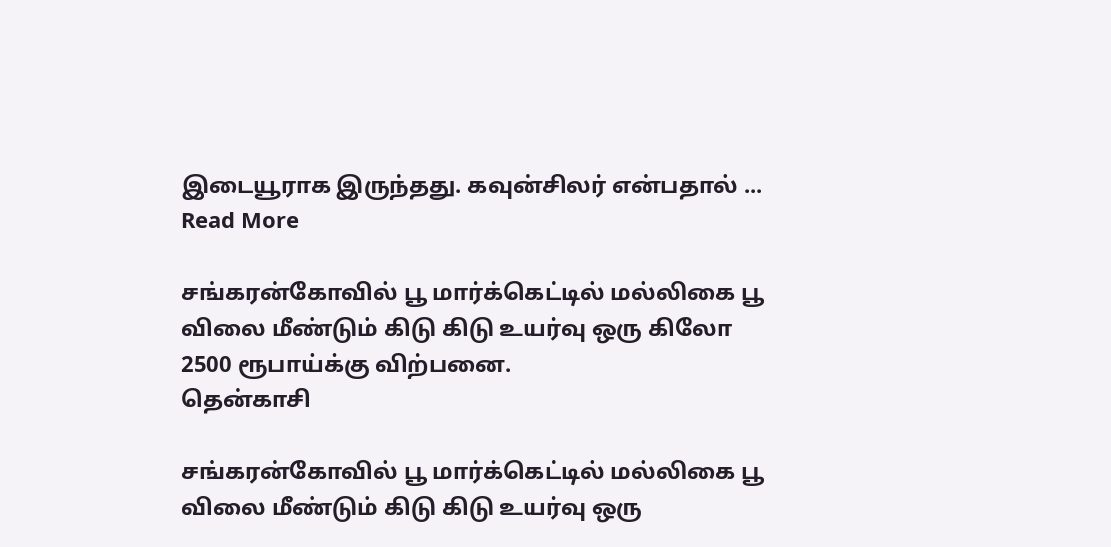இடையூராக இருந்தது. கவுன்சிலர் என்பதால் ... Read More

சங்கரன்கோவில் பூ மார்க்கெட்டில் மல்லிகை பூ விலை மீண்டும் கிடு கிடு உயர்வு ஒரு கிலோ 2500 ரூபாய்க்கு விற்பனை.
தென்காசி

சங்கரன்கோவில் பூ மார்க்கெட்டில் மல்லிகை பூ விலை மீண்டும் கிடு கிடு உயர்வு ஒரு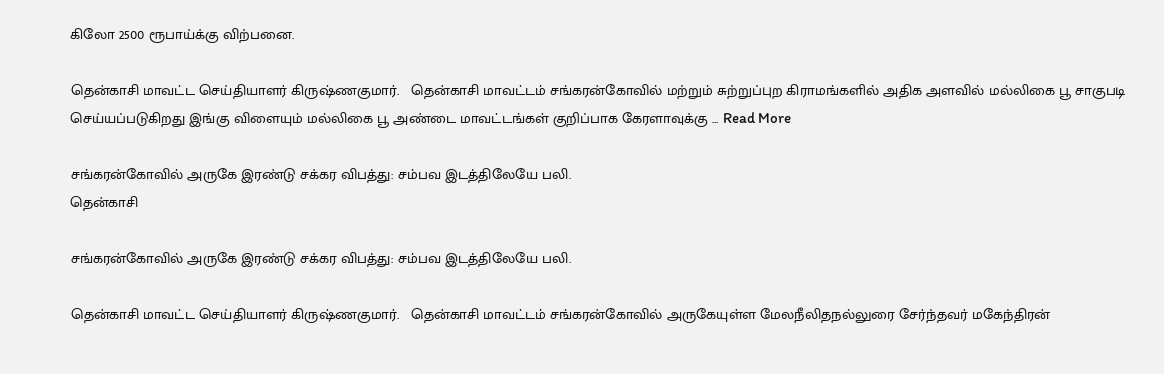கிலோ 2500 ரூபாய்க்கு விற்பனை.

தென்காசி மாவட்ட செய்தியாளர் கிருஷ்ணகுமார்.   தென்காசி மாவட்டம் சங்கரன்கோவில் மற்றும் சுற்றுப்புற கிராமங்களில் அதிக அளவில் மல்லிகை பூ சாகுபடி செய்யப்படுகிறது இங்கு விளையும் மல்லிகை பூ அண்டை மாவட்டங்கள் குறிப்பாக கேரளாவுக்கு ... Read More

சங்கரன்கோவில் அருகே இரண்டு சக்கர விபத்து: சம்பவ இடத்திலேயே பலி.
தென்காசி

சங்கரன்கோவில் அருகே இரண்டு சக்கர விபத்து: சம்பவ இடத்திலேயே பலி.

தென்காசி மாவட்ட செய்தியாளர் கிருஷ்ணகுமார்.   தென்காசி மாவட்டம் சங்கரன்கோவில் அருகேயுள்ள மேலநீலிதநல்லுரை சேர்ந்தவர் மகேந்திரன்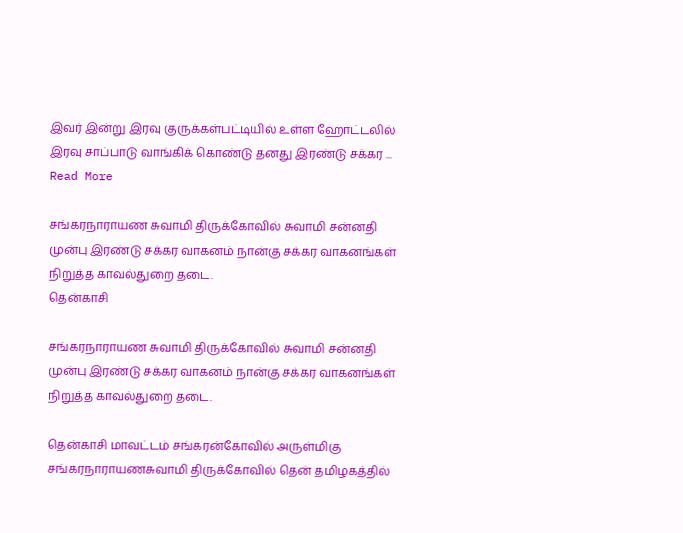இவர் இன்று இரவு குருக்கள்பட்டியில் உள்ள ஹோட்டலில் இரவு சாப்பாடு வாங்கிக் கொண்டு தனது இரண்டு சக்கர ... Read More

சங்கரநாராயண சுவாமி திருக்கோவில் சுவாமி சன்னதி முன்பு இரண்டு சக்கர வாகனம் நான்கு சக்கர வாகனங்கள் நிறுத்த காவல்துறை தடை.
தென்காசி

சங்கரநாராயண சுவாமி திருக்கோவில் சுவாமி சன்னதி முன்பு இரண்டு சக்கர வாகனம் நான்கு சக்கர வாகனங்கள் நிறுத்த காவல்துறை தடை.

தென்காசி மாவட்டம் சங்கரன்கோவில் அருள்மிகு சங்கரநாராயணசுவாமி திருக்கோவில் தென் தமிழகத்தில்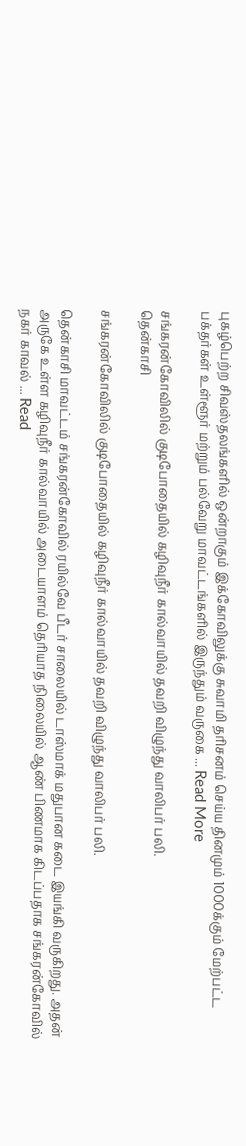புகழ்பெற்ற சிவஸ்தலங்களில் ஒன்றாகும் இக்கோவிலுக்கு சுவாமி தரிசனம் செய்ய தினமும் 1000க்கும் மேற்பட்ட பக்தர்கள் உள்ளூர் மற்றும் பல்வேறு மாவட்டங்களில் இருந்தும் வருகை ... Read More

சங்கரன்கோவிலில் குடிபோதையில் கழிவுநீர் கால்வாயில் தவறி விழுந்து வாலிபர் பலி.
தென்காசி

சங்கரன்கோவிலில் குடிபோதையில் கழிவுநீர் கால்வாயில் தவறி விழுந்து வாலிபர் பலி.

தென்காசி மாவட்டம் சங்கரன்கோவில் ரயில்வே பீடர் சாலையில் டாஸ்மாக் மதுபான கடை இயங்கி வருகிறது. அதன் அருகே உள்ள கழிவுநீர் கால்வாயில் அடையாளம் தெரியாத நிலையில் ஆண் பிணமாக கிடப்பதாக சங்கரன்கோவில் நகர் காவல் ... Read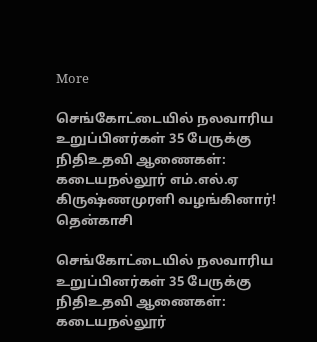More

செங்கோட்டையில் நலவாரிய உறுப்பினர்கள் 35 பேருக்கு நிதிஉதவி ஆணைகள்: கடையநல்லூர் எம்.எல்.ஏ கிருஷ்ணமுரளி வழங்கினார்!
தென்காசி

செங்கோட்டையில் நலவாரிய உறுப்பினர்கள் 35 பேருக்கு நிதிஉதவி ஆணைகள்: கடையநல்லூர்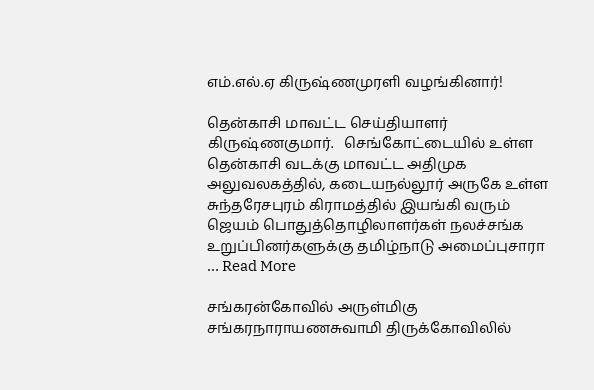எம்.எல்.ஏ கிருஷ்ணமுரளி வழங்கினார்!

தென்காசி மாவட்ட செய்தியாளர் கிருஷ்ணகுமார்.   செங்கோட்டையில் உள்ள தென்காசி வடக்கு மாவட்ட அதிமுக அலுவலகத்தில், கடையநல்லூர் அருகே உள்ள சுந்தரேசபுரம் கிராமத்தில் இயங்கி வரும் ஜெயம் பொதுத்தொழிலாளர்கள் நலச்சங்க உறுப்பினர்களுக்கு தமிழ்நாடு அமைப்புசாரா ... Read More

சங்கரன்கோவில் அருள்மிகு சங்கரநாராயணசுவாமி திருக்கோவிலில்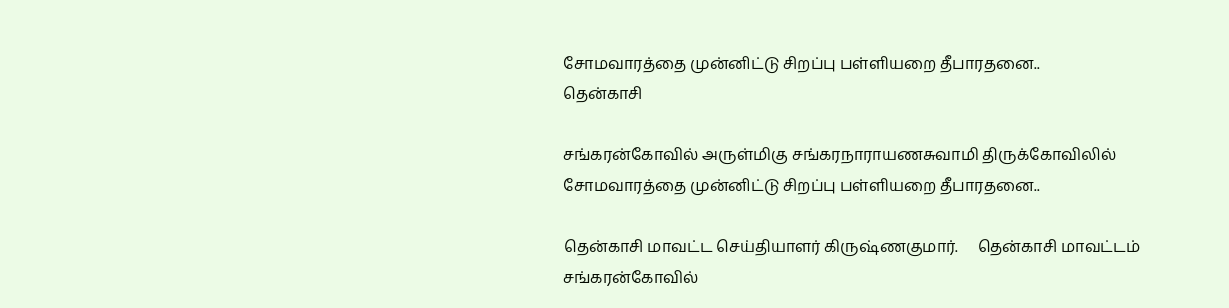சோமவாரத்தை முன்னிட்டு சிறப்பு பள்ளியறை தீபாரதனை..
தென்காசி

சங்கரன்கோவில் அருள்மிகு சங்கரநாராயணசுவாமி திருக்கோவிலில் சோமவாரத்தை முன்னிட்டு சிறப்பு பள்ளியறை தீபாரதனை..

தென்காசி மாவட்ட செய்தியாளர் கிருஷ்ணகுமார்.     தென்காசி மாவட்டம் சங்கரன்கோவில்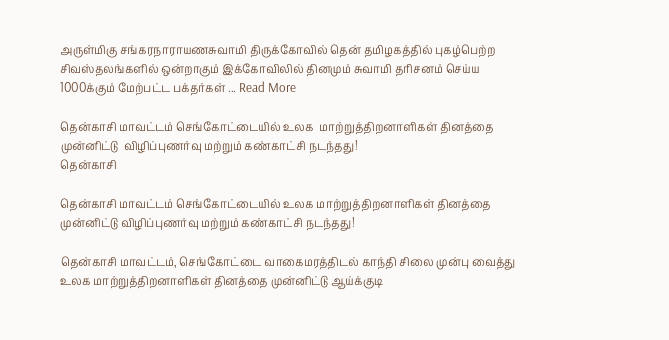அருள்மிகு சங்கரநாராயணசுவாமி திருக்கோவில் தென் தமிழகத்தில் புகழ்பெற்ற சிவஸ்தலங்களில் ஒன்றாகும் இக்கோவிலில் தினமும் சுவாமி தரிசனம் செய்ய 1000க்கும் மேற்பட்ட பக்தர்கள் ... Read More

தென்காசி மாவட்டம் செங்கோட்டையில் உலக  மாற்றுத்திறனாளிகள் தினத்தை முன்னிட்டு  விழிப்புணர்வு மற்றும் கண்காட்சி நடந்தது!
தென்காசி

தென்காசி மாவட்டம் செங்கோட்டையில் உலக மாற்றுத்திறனாளிகள் தினத்தை முன்னிட்டு விழிப்புணர்வு மற்றும் கண்காட்சி நடந்தது!

தென்காசி மாவட்டம், செங்கோட்டை வாகைமரத்திடல் காந்தி சிலை முன்பு வைத்து உலக மாற்றுத்திறனாளிகள் தினத்தை முன்னிட்டு ஆய்க்குடி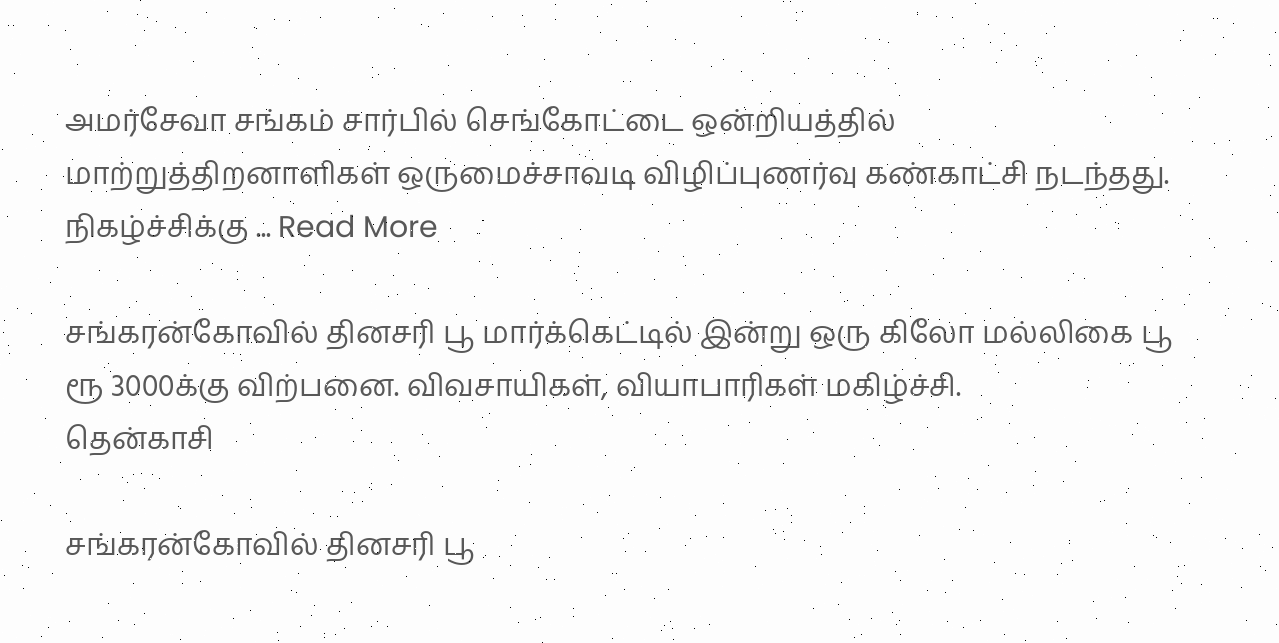அமர்சேவா சங்கம் சார்பில் செங்கோட்டை ஒன்றியத்தில் மாற்றுத்திறனாளிகள் ஒருமைச்சாவடி விழிப்புணர்வு கண்காட்சி நடந்தது.   நிகழ்ச்சிக்கு ... Read More

சங்கரன்கோவில் தினசரி பூ மார்க்கெட்டில் இன்று ஒரு கிலோ மல்லிகை பூ ரூ 3000க்கு விற்பனை. விவசாயிகள், வியாபாரிகள் மகிழ்ச்சி.
தென்காசி

சங்கரன்கோவில் தினசரி பூ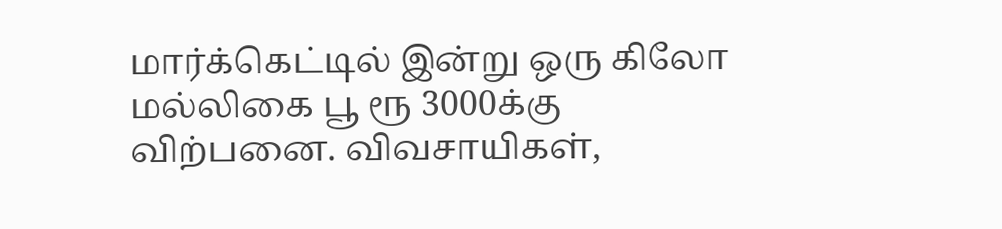மார்க்கெட்டில் இன்று ஒரு கிலோ மல்லிகை பூ ரூ 3000க்கு விற்பனை. விவசாயிகள்,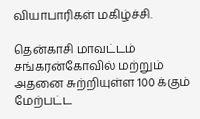வியாபாரிகள் மகிழ்ச்சி.

தென்காசி மாவட்டம் சங்கரன்கோவில் மற்றும் அதனை சுற்றியுள்ள 100 க்கும் மேற்பட்ட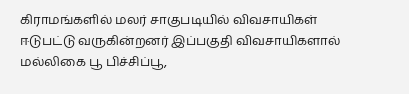கிராமங்களில் மலர் சாகுபடியில் விவசாயிகள் ஈடுபட்டு வருகின்றனர் இப்பகுதி விவசாயிகளால் மல்லிகை பூ பிச்சிப்பூ,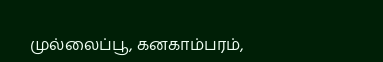முல்லைப்பூ, கனகாம்பரம்,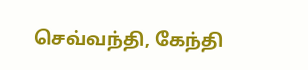செவ்வந்தி, கேந்தி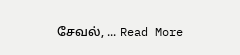சேவல், ... Read More